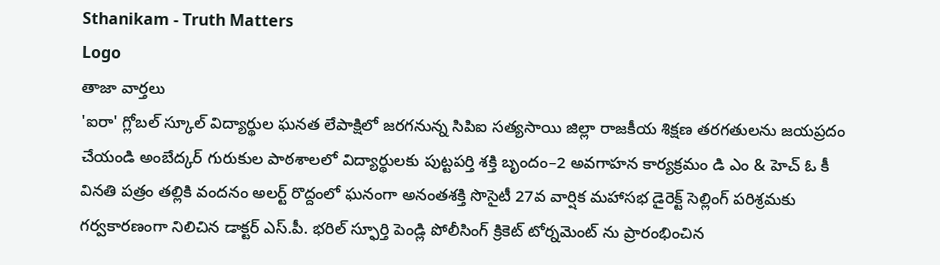Sthanikam - Truth Matters
Logo
తాజా వార్తలు
'ఐరా' గ్లోబల్ స్కూల్ విద్యార్థుల ఘనత లేపాక్షిలో జరగనున్న సిపిఐ సత్యసాయి జిల్లా రాజకీయ శిక్షణ తరగతులను జయప్రదం చేయండి అంబేద్కర్ గురుకుల పాఠశాలలో విద్యార్థులకు పుట్టపర్తి శక్తి బృందం–2 అవగాహన కార్యక్రమం డి ఎం & హెచ్ ఓ కీ వినతి పత్రం తల్లికి వందనం అలర్ట్ రొద్దంలో ఘనంగా అనంతశక్తి సొసైటీ 27వ వార్షిక మహాసభ డైరెక్ట్ సెల్లింగ్ పరిశ్రమకు గర్వకారణంగా నిలిచిన డాక్టర్ ఎస్.పీ. భరిల్ స్ఫూర్తి పెండ్లి పోలీసింగ్ క్రికెట్ టోర్నమెంట్ ను ప్రారంభించిన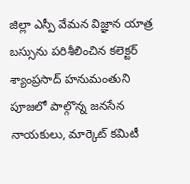జిల్లా ఎస్పీ వేమన విజ్ఞాన యాత్ర బస్సును పరిశీలించిన కలెక్టర్ శ్యాంప్రసాద్ హనుమంతుని పూజలో పాల్గొన్న జనసేన నాయకులు, మార్కెట్ కమిటీ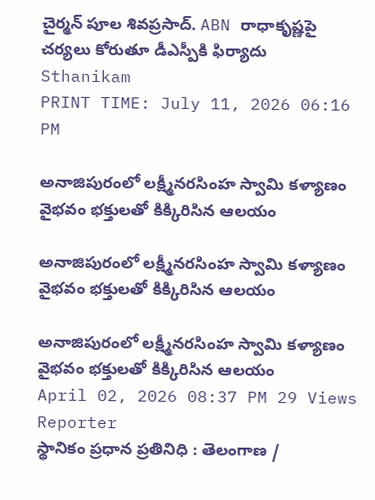చైర్మన్ పూల శివప్రసాద్. ABN రాధాకృష్ణపై చర్యలు కోరుతూ డీఎస్పీకి ఫిర్యాదు
Sthanikam
PRINT TIME: July 11, 2026 06:16 PM

అనాజిపురంలో లక్ష్మీనరసింహ స్వామి కళ్యాణం వైభవం భక్తులతో కిక్కిరిసిన ఆలయం

అనాజిపురంలో లక్ష్మీనరసింహ స్వామి కళ్యాణం వైభవం భక్తులతో కిక్కిరిసిన ఆలయం

అనాజిపురంలో లక్ష్మీనరసింహ స్వామి కళ్యాణం వైభవం భక్తులతో కిక్కిరిసిన ఆలయం
April 02, 2026 08:37 PM 29 Views
Reporter
స్థానికం ప్రధాన ప్రతినిధి : తెలంగాణ /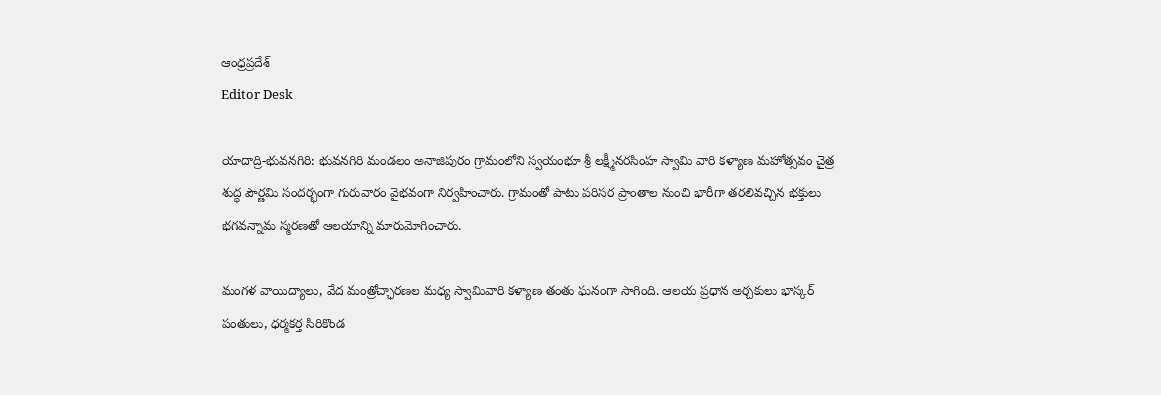ఆంధ్రప్రదేశ్
Editor Desk

యాదాద్రి-భువనగిరి: భువనగిరి మండలం అనాజిపురం గ్రామంలోని స్వయంభూ శ్రీ లక్ష్మీనరసింహ స్వామి వారి కళ్యాణ మహోత్సవం చైత్ర శుద్ధ పౌర్ణమి సందర్భంగా గురువారం వైభవంగా నిర్వహించారు. గ్రామంతో పాటు పరిసర ప్రాంతాల నుంచి భారీగా తరలివచ్చిన భక్తులు భగవన్నామ స్మరణతో ఆలయాన్ని మారుమోగించారు.

మంగళ వాయిద్యాలు, వేద మంత్రోచ్ఛారణల మధ్య స్వామివారి కళ్యాణ తంతు ఘనంగా సాగింది. ఆలయ ప్రధాన అర్చకులు భాస్కర్ పంతులు, ధర్మకర్త సిరికొండ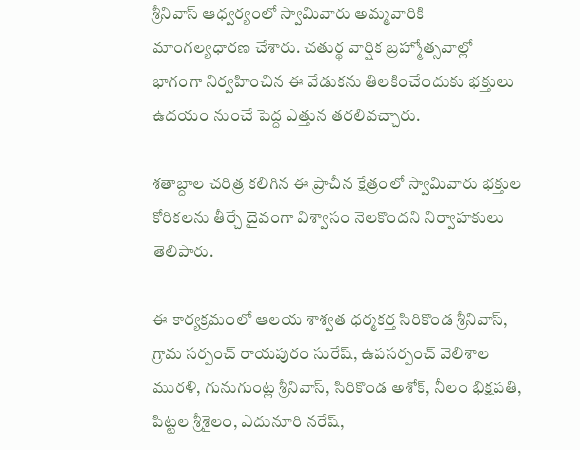శ్రీనివాస్ ఆధ్వర్యంలో స్వామివారు అమ్మవారికి మాంగల్యధారణ చేశారు. చతుర్థ వార్షిక బ్రహ్మోత్సవాల్లో భాగంగా నిర్వహించిన ఈ వేడుకను తిలకించేందుకు భక్తులు ఉదయం నుంచే పెద్ద ఎత్తున తరలివచ్చారు.

శతాబ్దాల చరిత్ర కలిగిన ఈ ప్రాచీన క్షేత్రంలో స్వామివారు భక్తుల కోరికలను తీర్చే దైవంగా విశ్వాసం నెలకొందని నిర్వాహకులు తెలిపారు.

ఈ కార్యక్రమంలో ఆలయ శాశ్వత ధర్మకర్త సిరికొండ శ్రీనివాస్, గ్రామ సర్పంచ్ రాయపురం సురేష్, ఉపసర్పంచ్ వెలిశాల మురళి, గునుగుంట్ల శ్రీనివాస్, సిరికొండ అశోక్, నీలం భిక్షపతి, పిట్టల శ్రీశైలం, ఎదునూరి నరేష్,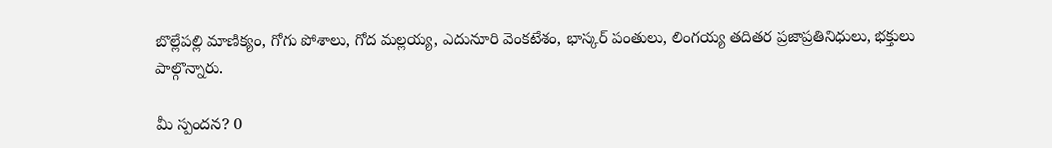బొల్లేపల్లి మాణిక్యం, గోగు పోశాలు, గోద మల్లయ్య, ఎదునూరి వెంకటేశం, భాస్కర్ పంతులు, లింగయ్య తదితర ప్రజాప్రతినిధులు, భక్తులు పాల్గొన్నారు.

మీ స్పందన? 0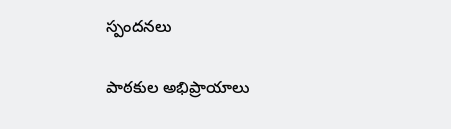స్పందనలు

పాఠకుల అభిప్రాయాలు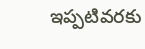ఇప్పటివరకు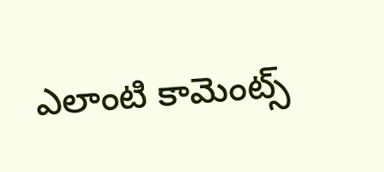ఎలాంటి కామెంట్స్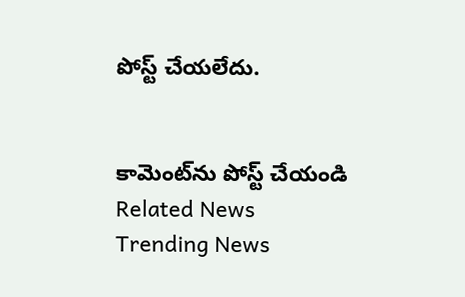పోస్ట్ చేయలేదు.


కామెంట్‌ను పోస్ట్ చేయండి
Related News
Trending News